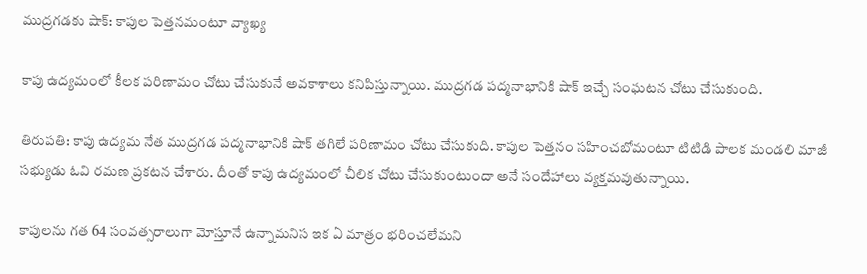ముద్రగడకు షాక్: కాపుల పెత్తనమంటూ వ్యాఖ్య

కాపు ఉద్యమంలో కీలక పరిణామం చోటు చేసుకునే అవకాశాలు కనిపిస్తున్నాయి. ముద్రగడ పద్మనాభానికి షాక్ ఇచ్చే సంఘటన చోటు చేసుకుంది.

తిరుపతి: కాపు ఉద్యమ నేత ముద్రగడ పద్మనాభానికి షాక్ తగిలే పరిణామం చోటు చేసుకుది. కాపుల పెత్తనం సహించబోమంటూ టిటిడి పాలక మండలి మాజీ సభ్యుడు ఓవి రమణ ప్రకటన చేశారు. దీంతో కాపు ఉద్యమంలో చీలిక చోటు చేసుకుంటుందా అనే సందేహాలు వ్యక్తమవుతున్నాయి.

కాపులను గత 64 సంవత్సరాలుగా మోస్తూనే ఉన్నామనిస ఇక ఏ మాత్రం భరించలేమని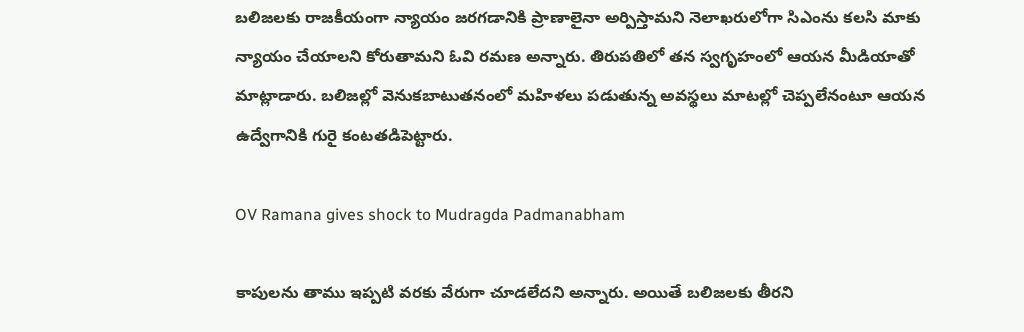బలిజలకు రాజకీయంగా న్యాయం జరగడానికి ప్రాణాలైనా అర్పిస్తామని నెలాఖరులోగా సిఎంను కలసి మాకు న్యాయం చేయాలని కోరుతామని ఓవి రమణ అన్నారు. తిరుపతిలో తన స్వగృహంలో ఆయన మీడియాతో మాట్లాడారు. బలిజల్లో వెనుకబాటుతనంలో మహిళలు పడుతున్న అవస్థలు మాటల్లో చెప్పలేనంటూ ఆయన ఉద్వేగానికి గురై కంటతడిపెట్టారు.

OV Ramana gives shock to Mudragda Padmanabham

కాపులను తాము ఇప్పటి వరకు వేరుగా చూడలేదని అన్నారు. అయితే బలిజలకు తీరని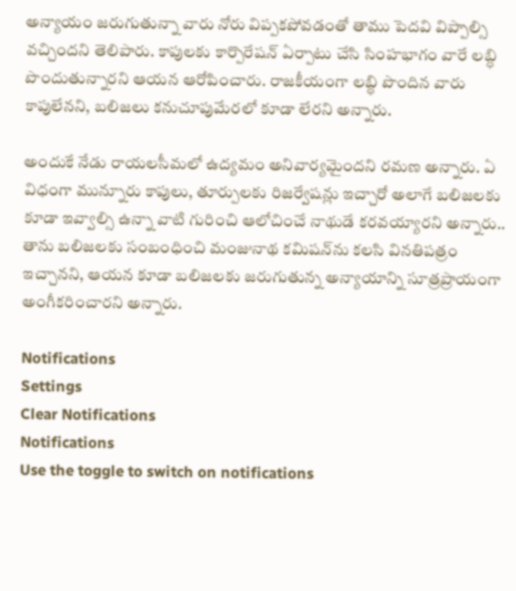అన్యాయం జరుగుతున్నా వారు నోరు విప్పకపోవడంతో తాము పెదవి విప్పాల్సి వచ్చిందని తెలిపారు. కాపులకు కార్పొరేషన్ ఏర్పాటు చేసి సింహభాగం వారే లబ్ధి పొందుతున్నారని ఆయన ఆరోపించారు. రాజకీయంగా లబ్ధి పొందిన వారు కాపులేనని, బలిజలు కనుచూపుమేరలో కూడా లేరని అన్నారు.

అందుకే నేడు రాయలసీమలో ఉద్యమం అనివార్యమైందని రమణ అన్నారు. ఏ విధంగా మున్నూరు కాపులు, తూర్పులకు రిజర్వేషన్లు ఇచ్చారో అలాగే బలిజలకు కూడా ఇవ్వాల్సి ఉన్నా వాటి గురించి ఆలోచించే నాథుడే కరవయ్యారని అన్నారు.. తాను బలిజలకు సంబంధించి మంజునాథ కమిషన్‌ను కలసి వినతిపత్రం ఇచ్చానని, ఆయన కూడా బలిజలకు జరుగుతున్న అన్యాయాన్ని సూత్రప్రాయంగా అంగీకరించారని అన్నారు.

Notifications
Settings
Clear Notifications
Notifications
Use the toggle to switch on notifications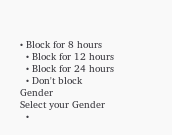• Block for 8 hours
  • Block for 12 hours
  • Block for 24 hours
  • Don't block
Gender
Select your Gender
  •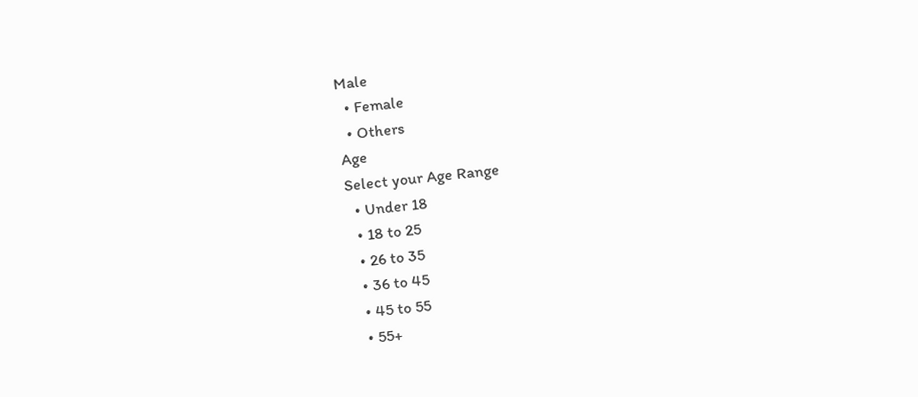Male
  • Female
  • Others
Age
Select your Age Range
  • Under 18
  • 18 to 25
  • 26 to 35
  • 36 to 45
  • 45 to 55
  • 55+